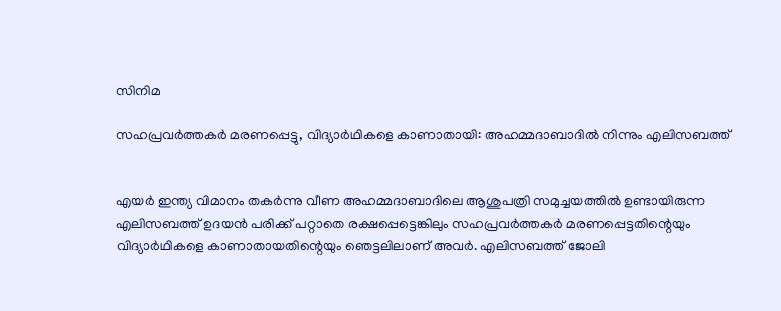സിനിമ

സഹപ്രവര്‍ത്തകര്‍ മരണപ്പെട്ടു, വിദ്യാര്‍ഥികളെ കാണാതായി: അഹമ്മദാബാദില്‍ നിന്നും എലിസബത്ത്


എയര്‍ ഇന്ത്യ വിമാനം തകര്‍ന്നു വീണ അഹമ്മദാബാദിലെ ആശുപത്രി സമുച്ചയത്തില്‍ ഉണ്ടായിരുന്ന എലിസബത്ത് ഉദയന്‍ പരിക്ക് പറ്റാതെ രക്ഷപ്പെട്ടെങ്കിലും സഹപ്രവര്‍ത്തകര്‍ മരണപ്പെട്ടതിന്റെയും വിദ്യാര്‍ഥികളെ കാണാതായതിന്റെയും ഞെട്ടലിലാണ് അവര്‍. എലിസബത്ത് ജോലി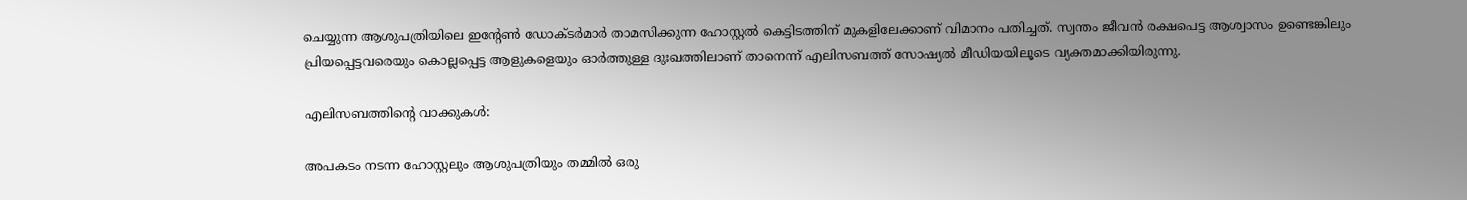ചെയ്യുന്ന ആശുപത്രിയിലെ ഇന്റേണ്‍ ഡോക്ടര്‍മാര്‍ താമസിക്കുന്ന ഹോസ്റ്റല്‍ കെട്ടിടത്തിന് മുകളിലേക്കാണ് വിമാനം പതിച്ചത്. സ്വന്തം ജീവന്‍ രക്ഷപെട്ട ആശ്വാസം ഉണ്ടെങ്കിലും പ്രിയപ്പെട്ടവരെയും കൊല്ലപ്പെട്ട ആളുകളെയും ഓര്‍ത്തുള്ള ദുഃഖത്തിലാണ് താനെന്ന് എലിസബത്ത് സോഷ്യല്‍ മീഡിയയിലൂടെ വ്യക്തമാക്കിയിരുന്നു.

എലിസബത്തിന്റെ വാക്കുകള്‍:

അപകടം നടന്ന ഹോസ്റ്റലും ആശുപത്രിയും തമ്മില്‍ ഒരു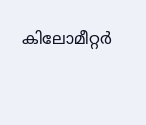കിലോമീറ്റര്‍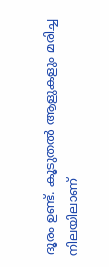ദൂരം ഉണ്ട്. കൂടുതല്‍ ആളുകളും മരിച്ച നിലയിലാണ്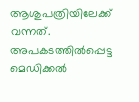ആശുപത്രിയിലേക്ക് വന്നത്. അപകടത്തില്‍പ്പെട്ട മെഡിക്കല്‍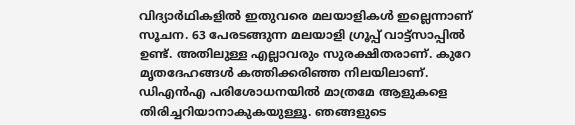വിദ്യാര്‍ഥികളില്‍ ഇതുവരെ മലയാളികള്‍ ഇല്ലെന്നാണ് സൂചന. 63 പേരടങ്ങുന്ന മലയാളി ഗ്രൂപ്പ് വാട്ട്‌സാപ്പില്‍ ഉണ്ട്. അതിലുള്ള എല്ലാവരും സുരക്ഷിതരാണ്. കുറേ മൃതദേഹങ്ങള്‍ കത്തിക്കരിഞ്ഞ നിലയിലാണ്. ഡിഎന്‍എ പരിശോധനയില്‍ മാത്രമേ ആളുകളെ തിരിച്ചറിയാനാകുകയുള്ളൂ. ഞങ്ങളുടെ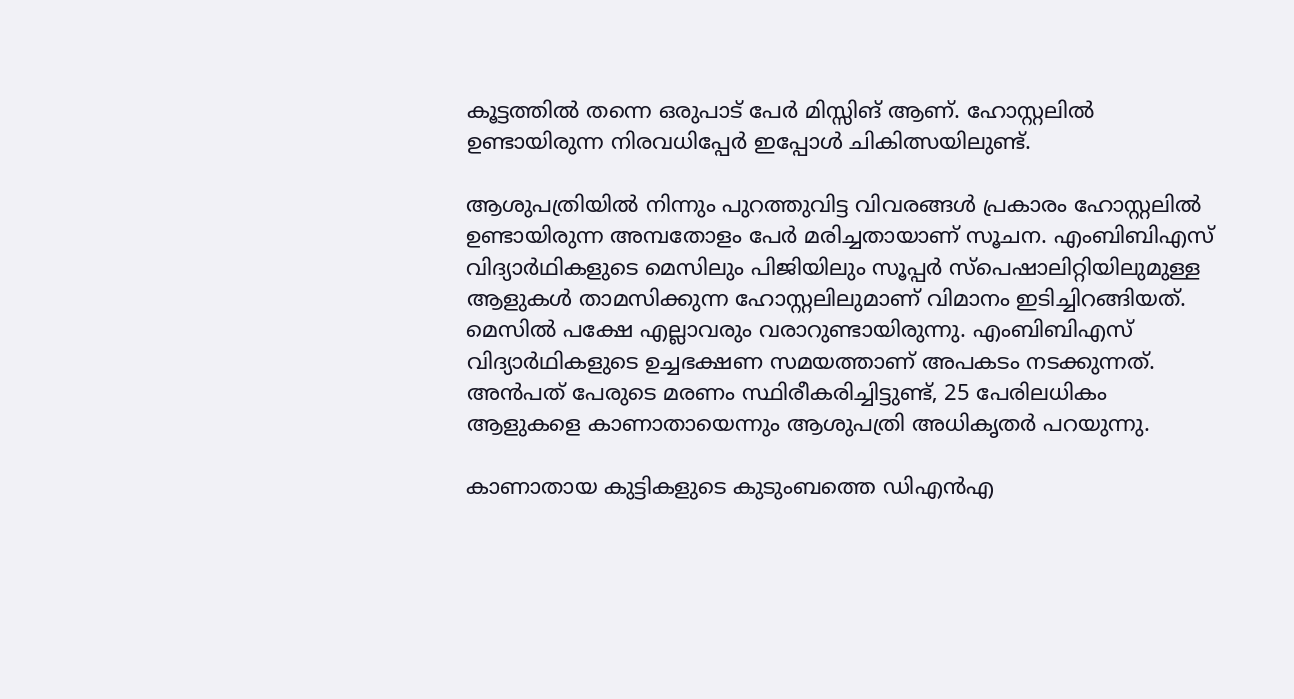കൂട്ടത്തില്‍ തന്നെ ഒരുപാട് പേര്‍ മിസ്സിങ് ആണ്. ഹോസ്റ്റലില്‍ ഉണ്ടായിരുന്ന നിരവധിപ്പേര്‍ ഇപ്പോള്‍ ചികിത്സയിലുണ്ട്.

ആശുപത്രിയില്‍ നിന്നും പുറത്തുവിട്ട വിവരങ്ങള്‍ പ്രകാരം ഹോസ്റ്റലില്‍ ഉണ്ടായിരുന്ന അമ്പതോളം പേര്‍ മരിച്ചതായാണ് സൂചന. എംബിബിഎസ് വിദ്യാര്‍ഥികളുടെ മെസിലും പിജിയിലും സൂപ്പര്‍ സ്‌പെഷാലിറ്റിയിലുമുള്ള ആളുകള്‍ താമസിക്കുന്ന ഹോസ്റ്റലിലുമാണ് വിമാനം ഇടിച്ചിറങ്ങിയത്. മെസില്‍ പക്ഷേ എല്ലാവരും വരാറുണ്ടായിരുന്നു. എംബിബിഎസ് വിദ്യാര്‍ഥികളുടെ ഉച്ചഭക്ഷണ സമയത്താണ് അപകടം നടക്കുന്നത്. അന്‍പത് പേരുടെ മരണം സ്ഥിരീകരിച്ചിട്ടുണ്ട്, 25 പേരിലധികം ആളുകളെ കാണാതായെന്നും ആശുപത്രി അധികൃതര്‍ പറയുന്നു.

കാണാതായ കുട്ടികളുടെ കുടുംബത്തെ ഡിഎന്‍എ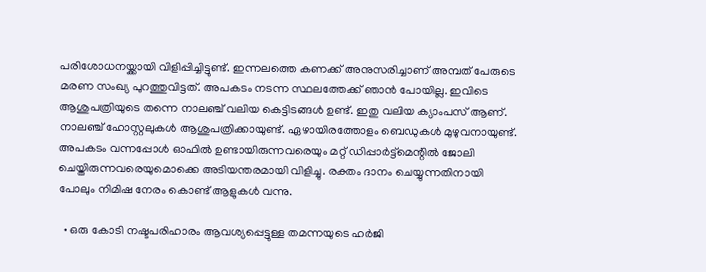പരിശോധനയ്ക്കായി വിളിപ്പിച്ചിട്ടുണ്ട്. ഇന്നലത്തെ കണക്ക് അനുസരിച്ചാണ് അമ്പത് പേരുടെ മരണ സംഖ്യ പുറത്തുവിട്ടത്. അപകടം നടന്ന സ്ഥലത്തേക്ക് ഞാന്‍ പോയില്ല. ഇവിടെ ആശുപത്രിയുടെ തന്നെ നാലഞ്ച് വലിയ കെട്ടിടങ്ങള്‍ ഉണ്ട്. ഇതു വലിയ ക്യാംപസ് ആണ്. നാലഞ്ച് ഹോസ്റ്റലുകള്‍ ആശുപത്രിക്കായുണ്ട്. ഏഴായിരത്തോളം ബെഡുകള്‍ മുഴുവനായുണ്ട്. അപകടം വന്നപ്പോള്‍ ഓഫില്‍ ഉണ്ടായിരുന്നവരെയും മറ്റ് ഡിപ്പാര്‍ട്ട്‌മെന്റില്‍ ജോലി ചെയ്തിരുന്നവരെയുമൊക്കെ അടിയന്തരമായി വിളിച്ചു. രക്തം ദാനം ചെയ്യുന്നതിനായി പോലും നിമിഷ നേരം കൊണ്ട് ആളുകള്‍ വന്നു.

  • ഒരു കോടി നഷ്ടപരിഹാരം ആവശ്യപ്പെട്ടുള്ള തമന്നയുടെ ഹര്‍ജി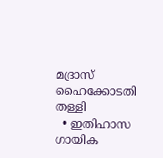മദ്രാസ് ഹൈക്കോടതി തള്ളി
  • ഇതിഹാസ ഗായിക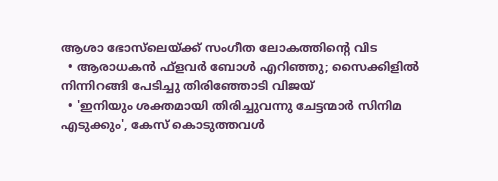ആശാ ഭോസ്‌ലെയ്ക്ക് സംഗീത ലോകത്തിന്റെ വിട
  • ആരാധകന്‍ ഫ്‌ളവര്‍ ബോള്‍ എറിഞ്ഞു; സൈക്കിളില്‍ നിന്നിറങ്ങി പേടിച്ചു തിരിഞ്ഞോടി വിജയ്
  • 'ഇനിയും ശക്തമായി തിരിച്ചുവന്നു ചേട്ടന്മാര്‍ സിനിമ എടുക്കും', കേസ് കൊടുത്തവള്‍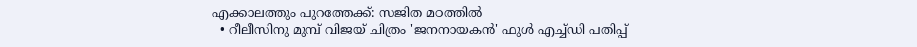എക്കാലത്തും പുറത്തേക്ക്: സജിത മഠത്തില്‍
  • റീലീസിനു മുമ്പ് വിജയ് ചിത്രം 'ജനനായകന്‍' ഫുള്‍ എച്ച്ഡി പതിപ്പ്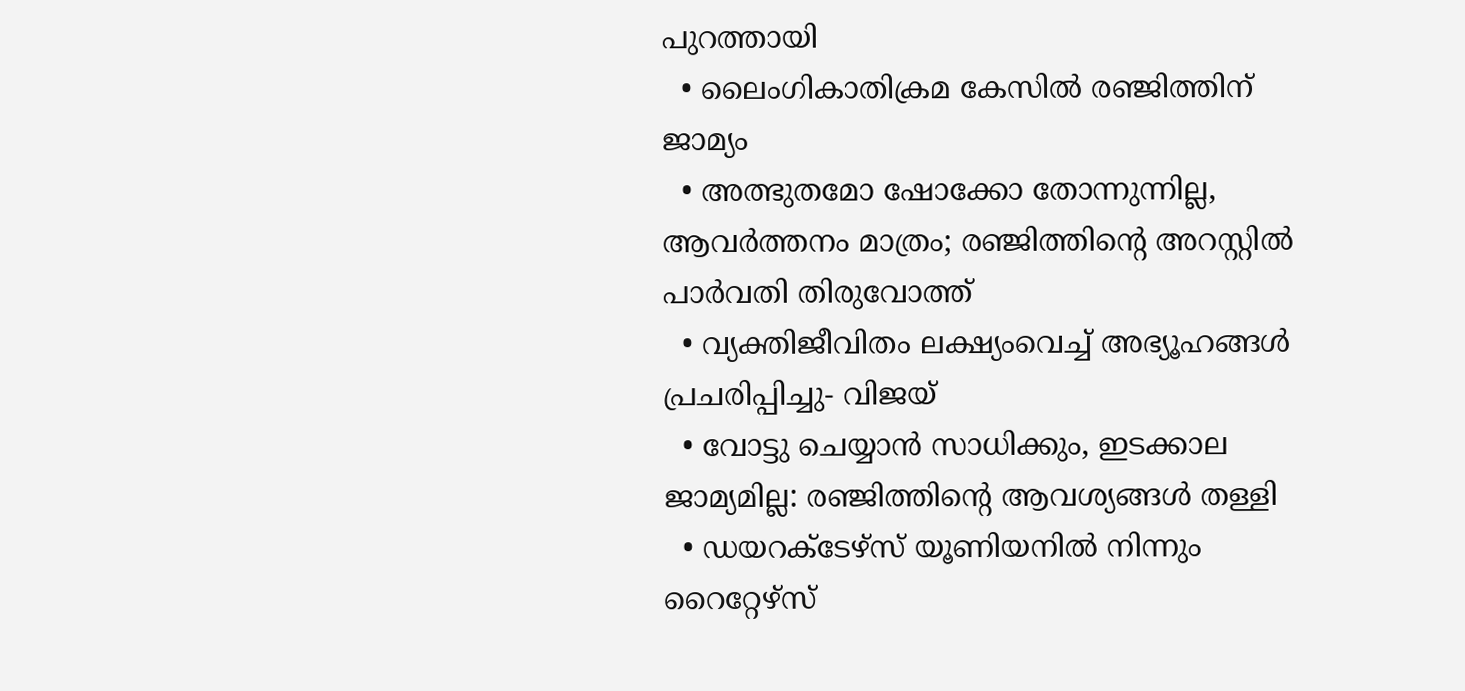പുറത്തായി
  • ലൈംഗികാതിക്രമ കേസില്‍ രഞ്ജിത്തിന് ജാമ്യം
  • അത്ഭുതമോ ഷോക്കോ തോന്നുന്നില്ല, ആവര്‍ത്തനം മാത്രം; രഞ്ജിത്തിന്റെ അറസ്റ്റില്‍ പാര്‍വതി തിരുവോത്ത്
  • വ്യക്തിജീവിതം ലക്ഷ്യംവെച്ച് അഭ്യൂഹങ്ങള്‍ പ്രചരിപ്പിച്ചു- വിജയ്
  • വോട്ടു ചെയ്യാന്‍ സാധിക്കും, ഇടക്കാല ജാമ്യമില്ല: രഞ്ജിത്തിന്റെ ആവശ്യങ്ങള്‍ തള്ളി
  • ഡയറക്‌ടേഴ്‌സ് യൂണിയനില്‍ നിന്നും റൈറ്റേഴ്സ്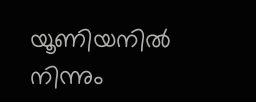യൂണിയനില്‍ നിന്നും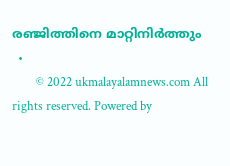രഞ്ജിത്തിനെ മാറ്റിനിര്‍ത്തും
  •
        © 2022 ukmalayalamnews.com All rights reserved. Powered by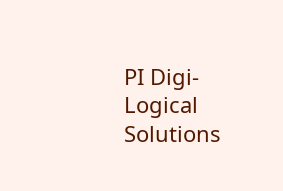PI Digi-Logical Solutions